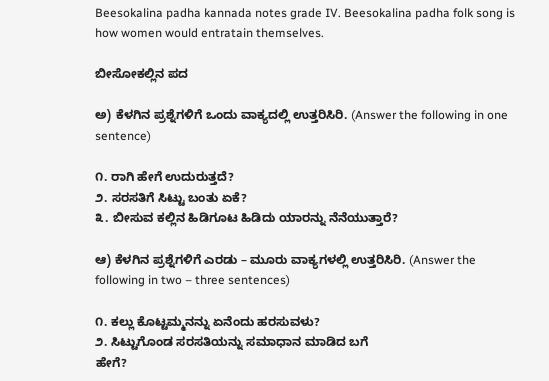Beesokalina padha kannada notes grade IV. Beesokalina padha folk song is how women would entratain themselves.

ಬೀಸೋಕಲ್ಲಿನ ಪದ

ಅ) ಕೆಳಗಿನ ಪ್ರಶ್ನೆಗಳಿಗೆ ಒಂದು ವಾಕ್ಯದಲ್ಲಿ ಉತ್ತರಿಸಿರಿ. (Answer the following in one sentence)

೧. ರಾಗಿ ಹೇಗೆ ಉದುರುತ್ತದೆ?
೨. ಸರಸತಿಗೆ ಸಿಟ್ಟು ಬಂತು ಏಕೆ?
೩. ಬೀಸುವ ಕಲ್ಲಿನ ಹಿಡಿಗೂಟ ಹಿಡಿದು ಯಾರನ್ನು ನೆನೆಯುತ್ತಾರೆ?

ಆ) ಕೆಳಗಿನ ಪ್ರಶ್ನೆಗಳಿಗೆ ಎರಡು – ಮೂರು ವಾಕ್ಯಗಳಲ್ಲಿ ಉತ್ತರಿಸಿರಿ. (Answer the following in two – three sentences)

೧. ಕಲ್ಲು ಕೊಟ್ಟಮ್ಮನನ್ನು ಏನೆಂದು ಹರಸುವಳು?
೨. ಸಿಟ್ಟುಗೊಂಡ ಸರಸತಿಯನ್ನು ಸಮಾಧಾನ ಮಾಡಿದ ಬಗೆ
ಹೇಗೆ?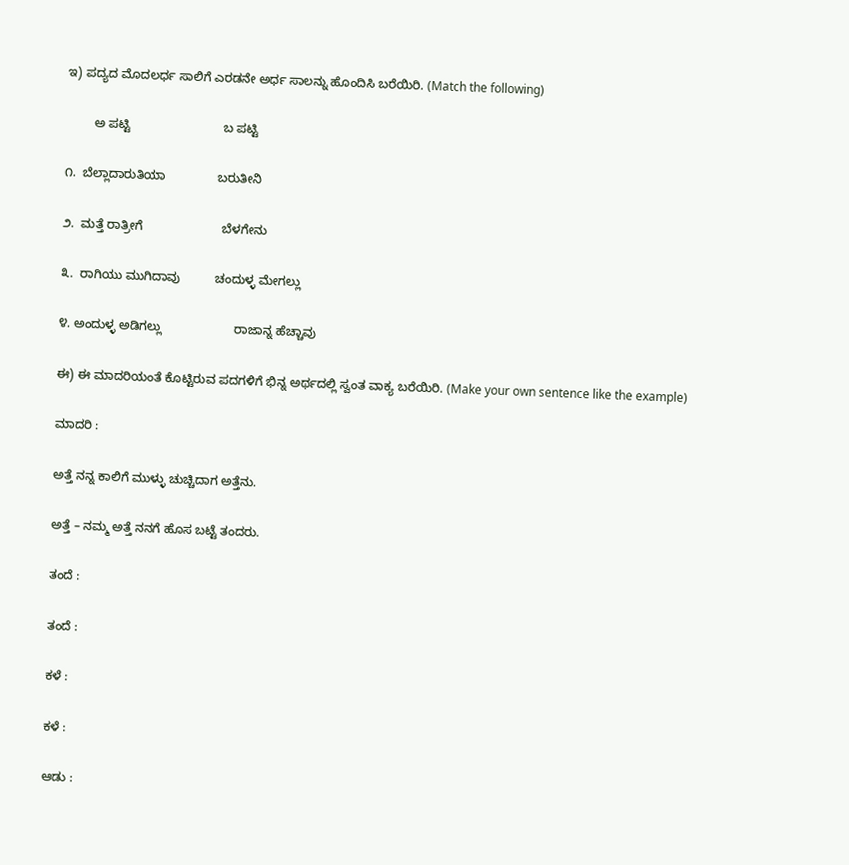ಇ) ಪದ್ಯದ ಮೊದಲರ್ಧ ಸಾಲಿಗೆ ಎರಡನೇ ಅರ್ಧ ಸಾಲನ್ನು ಹೊಂದಿಸಿ ಬರೆಯಿರಿ. (Match the following)

        ಅ ಪಟ್ಟಿ                           ಬ ಪಟ್ಟಿ

೧.  ಬೆಲ್ಲಾದಾರುತಿಯಾ               ಬರುತೀನಿ

೨.  ಮತ್ತೆ ರಾತ್ರೀಗೆ                       ಬೆಳಗೇನು

೩.  ರಾಗಿಯು ಮುಗಿದಾವು          ಚಂದುಳ್ಳ ಮೇಗಲ್ಲು

೪. ಅಂದುಳ್ಳ ಅಡಿಗಲ್ಲು                     ರಾಜಾನ್ನ ಹೆಚ್ಚಾವು

ಈ) ಈ ಮಾದರಿಯಂತೆ ಕೊಟ್ಟಿರುವ ಪದಗಳಿಗೆ ಭಿನ್ನ ಅರ್ಥದಲ್ಲಿ ಸ್ವಂತ ವಾಕ್ಯ ಬರೆಯಿರಿ. (Make your own sentence like the example)

ಮಾದರಿ :

ಅತ್ತೆ ನನ್ನ ಕಾಲಿಗೆ ಮುಳ್ಳು ಚುಚ್ಚಿದಾಗ ಅತ್ತೆನು.

ಅತ್ತೆ – ನಮ್ಮ ಅತ್ತೆ ನನಗೆ ಹೊಸ ಬಟ್ಟೆ ತಂದರು.

ತಂದೆ :

ತಂದೆ :

ಕಳೆ :

ಕಳೆ :

ಆಡು :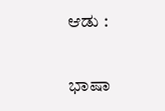ಆಡು :

ಭಾಷಾ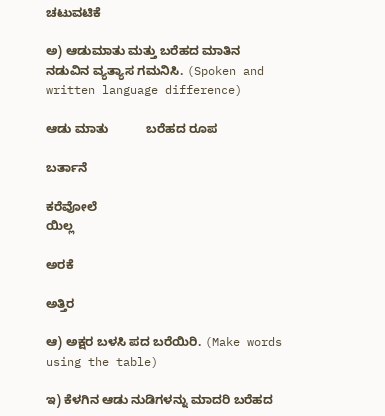ಚಟುವಟಿಕೆ

ಅ) ಆಡುಮಾತು ಮತ್ತು ಬರೆಹದ ಮಾತಿನ ನಡುವಿನ ವ್ಯತ್ಯಾಸ ಗಮನಿಸಿ. (Spoken and written language difference)

ಆಡು ಮಾತು           ಬರೆಹದ ರೂಪ

ಬರ್ತಾನೆ

ಕರೆವೋಲೆ
ಯಿಲ್ಲ

ಅರಕೆ

ಅತ್ತಿರ

ಆ) ಅಕ್ಷರ ಬಳಸಿ ಪದ ಬರೆಯಿರಿ. (Make words using the table)

ಇ) ಕೆಳಗಿನ ಆಡು ನುಡಿಗಳನ್ನು ಮಾದರಿ ಬರೆಹದ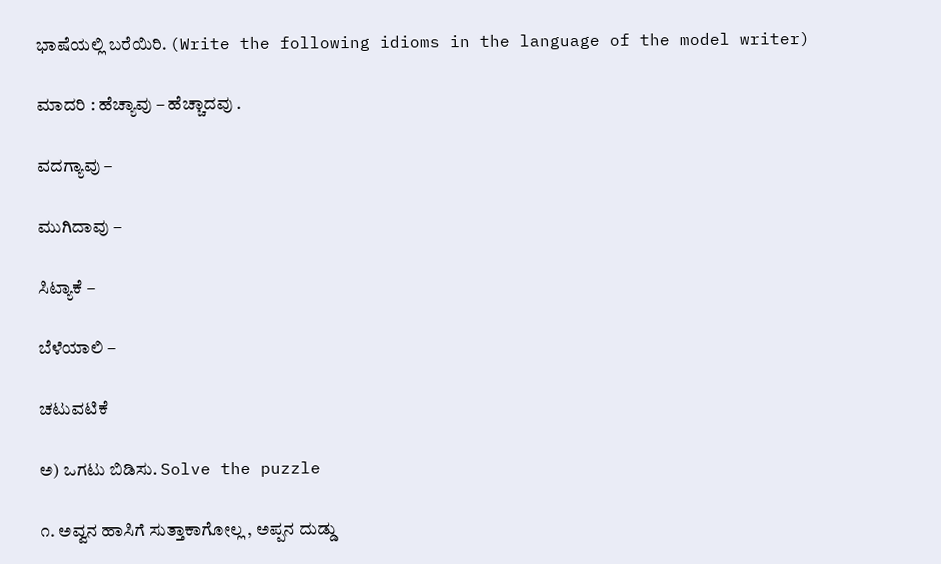ಭಾಷೆಯಲ್ಲಿ ಬರೆಯಿರಿ. (Write the following idioms in the language of the model writer)

ಮಾದರಿ : ಹೆಚ್ಯಾವು – ಹೆಚ್ಚಾದವು .

ವದಗ್ಯಾವು –

ಮುಗಿದಾವು –

ಸಿಟ್ಯಾಕೆ –

ಬೆಳೆಯಾಲಿ –

ಚಟುವಟಿಕೆ

ಅ) ಒಗಟು ಬಿಡಿಸು. Solve the puzzle

೧. ಅವ್ವನ ಹಾಸಿಗೆ ಸುತ್ತಾಕಾಗೋಲ್ಲ , ಅಪ್ಪನ ದುಡ್ಡು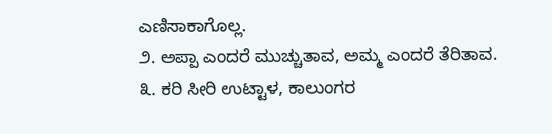ಎಣಿಸಾಕಾಗೊಲ್ಲ.
೨. ಅಪ್ಪಾ ಎಂದರೆ ಮುಚ್ಚುತಾವ, ಅಮ್ಮ ಎಂದರೆ ತೆರಿತಾವ.
೩. ಕರಿ ಸೀರಿ ಉಟ್ಟಾಳ, ಕಾಲುಂಗರ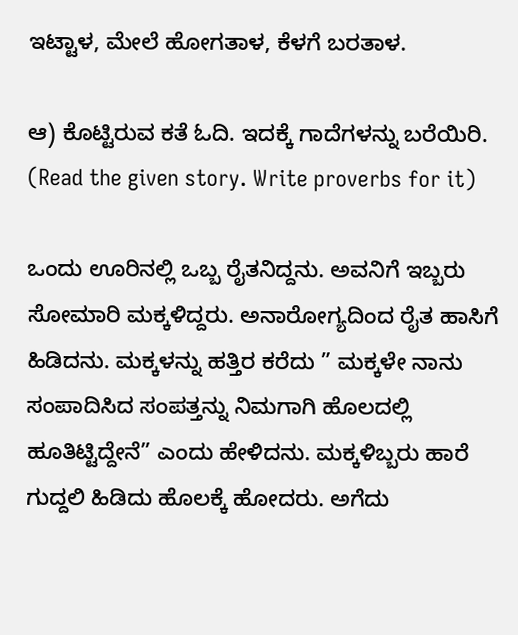ಇಟ್ಟಾಳ, ಮೇಲೆ ಹೋಗತಾಳ, ಕೆಳಗೆ ಬರತಾಳ.

ಆ) ಕೊಟ್ಟಿರುವ ಕತೆ ಓದಿ. ಇದಕ್ಕೆ ಗಾದೆಗಳನ್ನು ಬರೆಯಿರಿ. (Read the given story. Write proverbs for it)

ಒಂದು ಊರಿನಲ್ಲಿ ಒಬ್ಬ ರೈತನಿದ್ದನು. ಅವನಿಗೆ ಇಬ್ಬರು  ಸೋಮಾರಿ ಮಕ್ಕಳಿದ್ದರು. ಅನಾರೋಗ್ಯದಿಂದ ರೈತ ಹಾಸಿಗೆ ಹಿಡಿದನು. ಮಕ್ಕಳನ್ನು ಹತ್ತಿರ ಕರೆದು ” ಮಕ್ಕಳೇ ನಾನು ಸಂಪಾದಿಸಿದ ಸಂಪತ್ತನ್ನು ನಿಮಗಾಗಿ ಹೊಲದಲ್ಲಿ ಹೂತಿಟ್ಟಿದ್ದೇನೆ” ಎಂದು ಹೇಳಿದನು. ಮಕ್ಕಳಿಬ್ಬರು ಹಾರೆ ಗುದ್ದಲಿ ಹಿಡಿದು ಹೊಲಕ್ಕೆ ಹೋದರು. ಅಗೆದು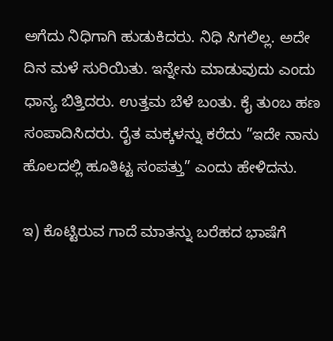ಅಗೆದು ನಿಧಿಗಾಗಿ ಹುಡುಕಿದರು. ನಿಧಿ ಸಿಗಲಿಲ್ಲ. ಅದೇ ದಿನ ಮಳೆ ಸುರಿಯಿತು. ಇನ್ನೇನು ಮಾಡುವುದು ಎಂದು ಧಾನ್ಯ ಬಿತ್ತಿದರು. ಉತ್ತಮ ಬೆಳೆ ಬಂತು. ಕೈ ತುಂಬ ಹಣ ಸಂಪಾದಿಸಿದರು. ರೈತ ಮಕ್ಕಳನ್ನು ಕರೆದು ”ಇದೇ ನಾನು ಹೊಲದಲ್ಲಿ ಹೂತಿಟ್ಟ ಸಂಪತ್ತು” ಎಂದು ಹೇಳಿದನು.

ಇ) ಕೊಟ್ಟಿರುವ ಗಾದೆ ಮಾತನ್ನು ಬರೆಹದ ಭಾಷೆಗೆ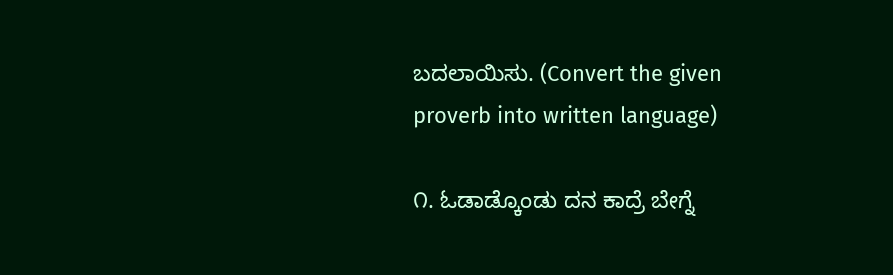ಬದಲಾಯಿಸು. (Convert the given proverb into written language)

೧. ಓಡಾಡ್ಕೊಂಡು ದನ ಕಾದ್ರೆ ಬೇಗ್ನೆ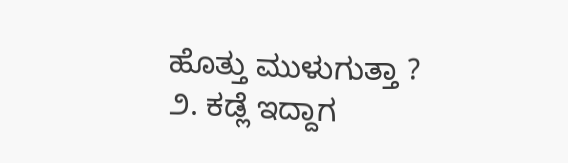ಹೊತ್ತು ಮುಳುಗುತ್ತಾ ?
೨. ಕಡ್ಲೆ ಇದ್ದಾಗ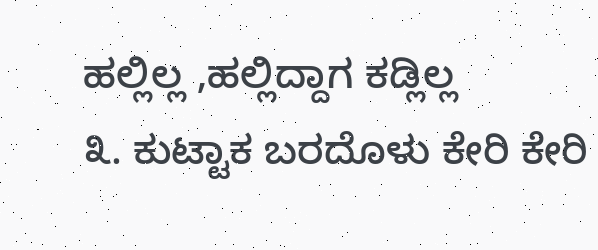ಹಲ್ಲಿಲ್ಲ ,ಹಲ್ಲಿದ್ದಾಗ ಕಡ್ಲಿಲ್ಲ
೩. ಕುಟ್ಟಾಕ ಬರದೊಳು ಕೇರಿ ಕೇರಿ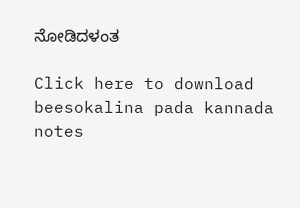ನೋಡಿದಳಂತ

Click here to download beesokalina pada kannada notes